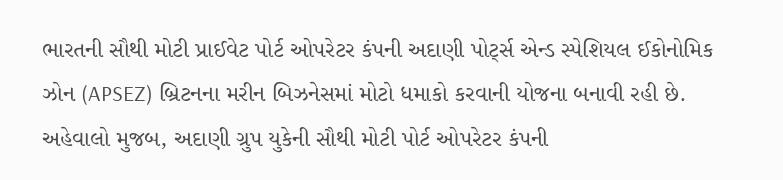ભારતની સૌથી મોટી પ્રાઈવેટ પોર્ટ ઓપરેટર કંપની અદાણી પોર્ટ્સ એન્ડ સ્પેશિયલ ઈકોનોમિક ઝોન (APSEZ) બ્રિટનના મરીન બિઝનેસમાં મોટો ધમાકો કરવાની યોજના બનાવી રહી છે. અહેવાલો મુજબ, અદાણી ગ્રુપ યુકેની સૌથી મોટી પોર્ટ ઓપરેટર કંપની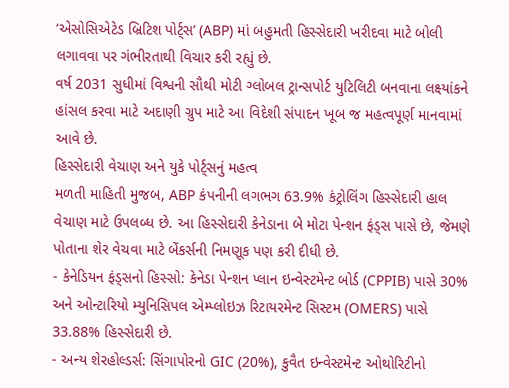‘એસોસિએટેડ બ્રિટિશ પોર્ટ્સ’ (ABP) માં બહુમતી હિસ્સેદારી ખરીદવા માટે બોલી લગાવવા પર ગંભીરતાથી વિચાર કરી રહ્યું છે.
વર્ષ 2031 સુધીમાં વિશ્વની સૌથી મોટી ગ્લોબલ ટ્રાન્સપોર્ટ યુટિલિટી બનવાના લક્ષ્યાંકને હાંસલ કરવા માટે અદાણી ગ્રુપ માટે આ વિદેશી સંપાદન ખૂબ જ મહત્વપૂર્ણ માનવામાં આવે છે.
હિસ્સેદારી વેચાણ અને યુકે પોર્ટ્સનું મહત્વ
મળતી માહિતી મુજબ, ABP કંપનીની લગભગ 63.9% કંટ્રોલિંગ હિસ્સેદારી હાલ વેચાણ માટે ઉપલબ્ધ છે. આ હિસ્સેદારી કેનેડાના બે મોટા પેન્શન ફંડ્સ પાસે છે, જેમણે પોતાના શેર વેચવા માટે બેંકર્સની નિમણૂક પણ કરી દીધી છે.
- કેનેડિયન ફંડ્સનો હિસ્સો: કેનેડા પેન્શન પ્લાન ઇન્વેસ્ટમેન્ટ બોર્ડ (CPPIB) પાસે 30% અને ઓન્ટારિયો મ્યુનિસિપલ એમ્પ્લોઇઝ રિટાયરમેન્ટ સિસ્ટમ (OMERS) પાસે 33.88% હિસ્સેદારી છે.
- અન્ય શેરહોલ્ડર્સ: સિંગાપોરનો GIC (20%), કુવૈત ઇન્વેસ્ટમેન્ટ ઓથોરિટીનો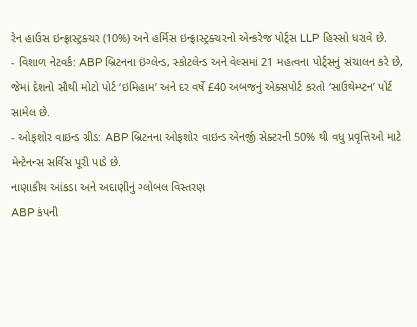રેન હાઉસ ઇન્ફ્રાસ્ટ્રક્ચર (10%) અને હર્મિસ ઇન્ફ્રાસ્ટ્રક્ચરનો એન્કરેજ પોર્ટ્સ LLP હિસ્સો ધરાવે છે.
- વિશાળ નેટવર્ક: ABP બ્રિટનના ઇંગ્લેન્ડ, સ્કોટલેન્ડ અને વેલ્સમાં 21 મહત્વના પોર્ટ્સનું સંચાલન કરે છે, જેમાં દેશનો સૌથી મોટો પોર્ટ ‘ઇમિહામ’ અને દર વર્ષે £40 અબજનું એક્સપોર્ટ કરતો ‘સાઉથેમ્પ્ટન’ પોર્ટ સામેલ છે.
- ઓફશોર વાઇન્ડ ગ્રીડ: ABP બ્રિટનના ઓફશોર વાઇન્ડ એનર્જી સેક્ટરની 50% થી વધુ પ્રવૃત્તિઓ માટે મેન્ટેનન્સ સર્વિસ પૂરી પાડે છે.
નાણાકીય આંકડા અને અદાણીનું ગ્લોબલ વિસ્તરણ
ABP કંપની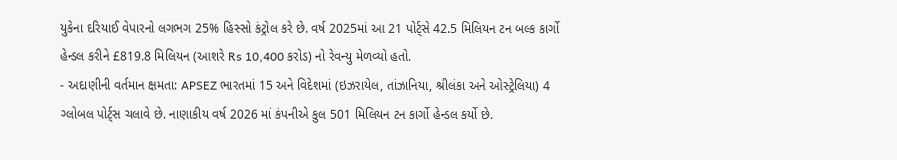યુકેના દરિયાઈ વેપારનો લગભગ 25% હિસ્સો કંટ્રોલ કરે છે. વર્ષ 2025માં આ 21 પોર્ટ્સે 42.5 મિલિયન ટન બલ્ક કાર્ગો હેન્ડલ કરીને £819.8 મિલિયન (આશરે Rs 10,400 કરોડ) નો રેવન્યુ મેળવ્યો હતો.
- અદાણીની વર્તમાન ક્ષમતા: APSEZ ભારતમાં 15 અને વિદેશમાં (ઇઝરાયેલ, તાંઝાનિયા, શ્રીલંકા અને ઓસ્ટ્રેલિયા) 4 ગ્લોબલ પોર્ટ્સ ચલાવે છે. નાણાકીય વર્ષ 2026 માં કંપનીએ કુલ 501 મિલિયન ટન કાર્ગો હેન્ડલ કર્યો છે.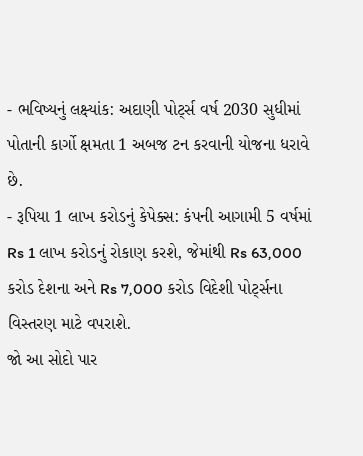- ભવિષ્યનું લક્ષ્યાંક: અદાણી પોર્ટ્સ વર્ષ 2030 સુધીમાં પોતાની કાર્ગો ક્ષમતા 1 અબજ ટન કરવાની યોજના ધરાવે છે.
- રૂપિયા 1 લાખ કરોડનું કેપેક્સ: કંપની આગામી 5 વર્ષમાં Rs 1 લાખ કરોડનું રોકાણ કરશે, જેમાંથી Rs 63,000 કરોડ દેશના અને Rs 7,000 કરોડ વિદેશી પોર્ટ્સના વિસ્તરણ માટે વપરાશે.
જો આ સોદો પાર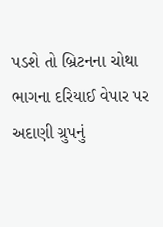પડશે તો બ્રિટનના ચોથા ભાગના દરિયાઈ વેપાર પર અદાણી ગ્રુપનું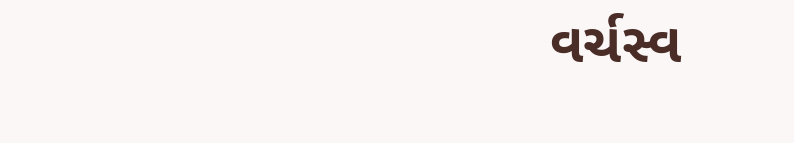વર્ચસ્વ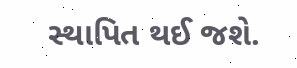સ્થાપિત થઈ જશે.